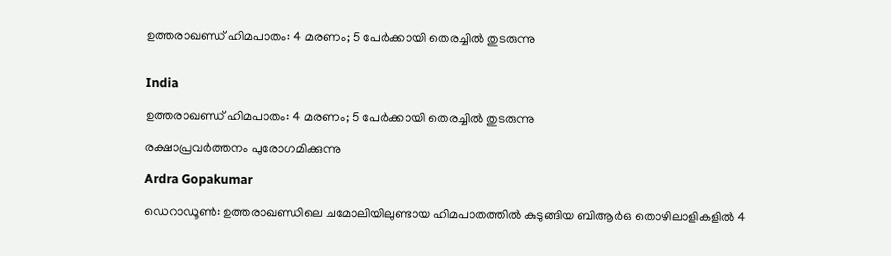ഉത്തരാഖണ്ഡ് ഹിമപാതം: 4 മരണം; 5 പേർക്കായി തെരച്ചിൽ‌ തുടരുന്നു


India

ഉത്തരാഖണ്ഡ് ഹിമപാതം: 4 മരണം; 5 പേർക്കായി തെരച്ചിൽ‌ തുടരുന്നു

രക്ഷാപ്രവർത്തനം പുരോഗമിക്കുന്നു

Ardra Gopakumar

ഡെറാഡൂൺ: ഉത്തരാഖണ്ഡിലെ ചമോലിയിലുണ്ടായ ഹിമപാതത്തിൽ കുടുങ്ങിയ ബിആർഒ തൊഴിലാളികളിൽ 4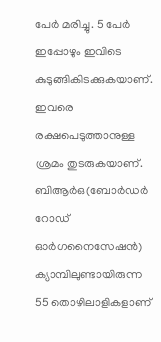പേർ മരിച്ചു. 5 പേർ ഇപ്പോഴും ഇവിടെ കുടുങ്ങികിടക്കുകയാണ്. ഇവരെ രക്ഷപെടുത്താനുള്ള ശ്രമം തുടരുകയാണ്. ബിആര്‍ഒ(ബോര്‍ഡര്‍ റോഡ് ഓര്‍ഗനൈസേഷന്‍) ക്യാമ്പിലുണ്ടായിരുന്ന 55 തൊഴിലാളികളാണ്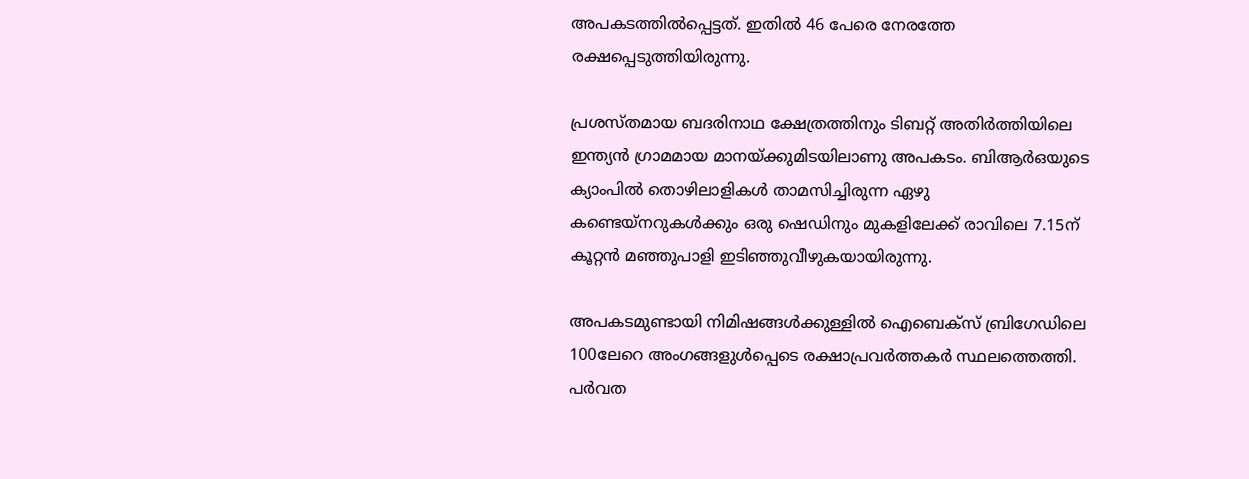അപകടത്തിൽപ്പെട്ടത്. ഇതിൽ 46 പേരെ നേരത്തേ രക്ഷപ്പെടുത്തിയിരുന്നു.

പ്രശസ്തമായ ബദരിനാഥ ക്ഷേത്രത്തിനും ടിബറ്റ് അതിർത്തിയിലെ ഇന്ത്യൻ ഗ്രാമമായ മാനയ്ക്കുമിടയിലാണു അപകടം. ബിആർഒയുടെ ക്യാംപിൽ തൊഴിലാളികൾ താമസിച്ചിരുന്ന ഏഴു കണ്ടെയ്‌നറുകൾക്കും ഒരു ഷെഡിനും മുകളിലേക്ക് രാവിലെ 7.15ന് കൂറ്റൻ മഞ്ഞുപാളി ഇടിഞ്ഞുവീഴുകയായിരുന്നു.

അപകടമുണ്ടായി നിമിഷങ്ങൾക്കുള്ളിൽ ഐബെക്സ് ബ്രിഗേഡിലെ 100ലേറെ അംഗങ്ങളുൾപ്പെടെ രക്ഷാപ്രവർത്തകർ സ്ഥലത്തെത്തി. പർവത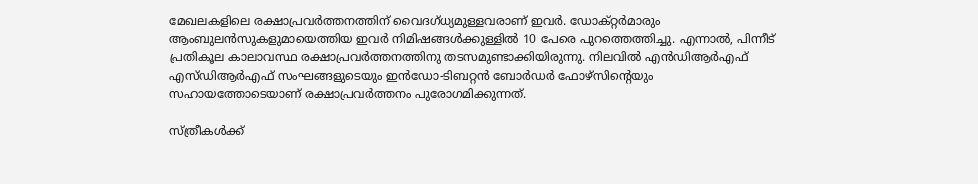മേഖലകളിലെ രക്ഷാപ്രവർത്തനത്തിന് വൈദഗ്ധ്യമുള്ളവരാണ് ഇവർ. ഡോക്റ്റർമാരും ആംബുലൻസുകളുമായെത്തിയ ഇവർ നിമിഷങ്ങൾക്കുള്ളിൽ 10 പേരെ പുറത്തെത്തിച്ചു. എന്നാൽ, പിന്നീട് പ്രതികൂല കാലാവസ്ഥ രക്ഷാപ്രവർത്തനത്തിനു തടസമുണ്ടാക്കിയിരുന്നു. നിലവിൽ എന്‍ഡിആര്‍എഫ് എസ്ഡിആര്‍എഫ് സംഘങ്ങളുടെയും ഇന്‍ഡോ-ടിബറ്റന്‍ ബോര്‍ഡര്‍ ഫോഴ്‌സിന്‍റെയും സഹായത്തോടെയാണ് രക്ഷാപ്രവർത്തനം പുരോഗമിക്കുന്നത്.

സ്ത്രീകൾക്ക്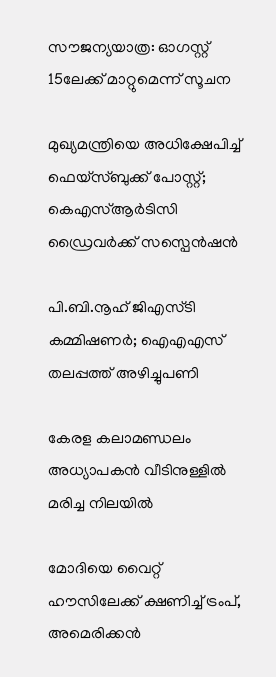സൗജന്യയാത്ര: ഓഗസ്റ്റ് 15ലേക്ക് മാറ്റുമെന്ന് സൂചന

മുഖ്യമന്ത്രിയെ അധിക്ഷേപിച്ച് ഫെയ്സ്ബുക്ക് പോസ്റ്റ്; കെഎസ്ആർടിസി ഡ്രൈവർക്ക് സസ്പെൻഷൻ

പി.ബി.നൂഹ് ജിഎസ്ടി കമ്മിഷണർ; ഐഎഎസ് തലപ്പത്ത് അഴിച്ചുപണി

കേരള കലാമണ്ഡലം അധ്യാപകൻ വീടിനുള്ളിൽ മരിച്ച നിലയിൽ

മോദിയെ വൈറ്റ് ഹൗസിലേക്ക് ക്ഷണിച്ച് ട്രംപ്, അമെരിക്കൻ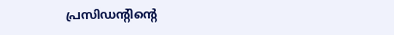പ്രസിഡന്‍റിന്‍റെ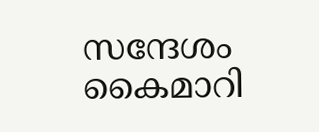സന്ദേശം കൈമാറി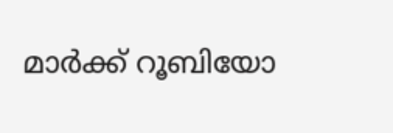മാർക്ക് റൂബിയോ